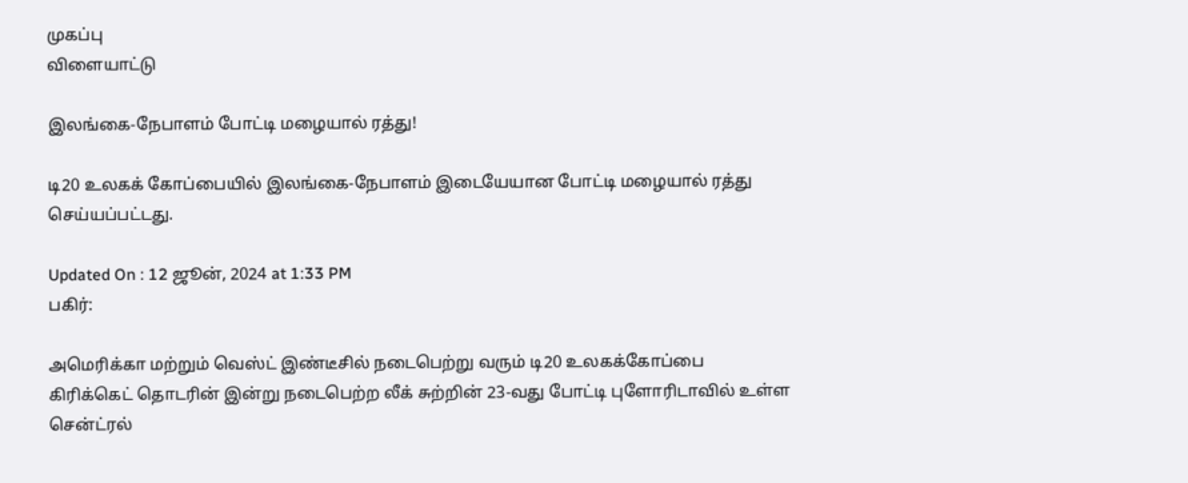முகப்பு
விளையாட்டு

இலங்கை-நேபாளம் போட்டி மழையால் ரத்து!

டி20 உலகக் கோப்பையில் இலங்கை-நேபாளம் இடையேயான போட்டி மழையால் ரத்து செய்யப்பட்டது.

Updated On : 12 ஜூன், 2024 at 1:33 PM
பகிர்:

அமெரிக்கா மற்றும் வெஸ்ட் இண்டீசில் நடைபெற்று வரும் டி20 உலகக்கோப்பை கிரிக்கெட் தொடரின் இன்று நடைபெற்ற லீக் சுற்றின் 23-வது போட்டி புளோரிடாவில் உள்ள சென்ட்ரல்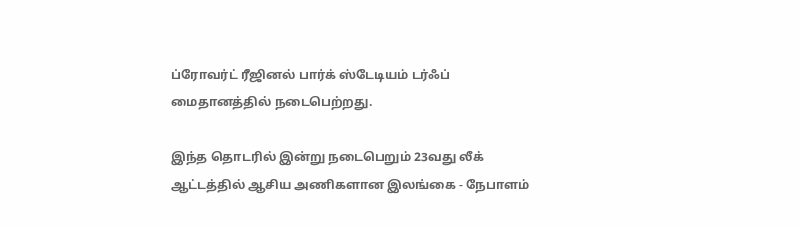ப்ரோவர்ட் ரீஜினல் பார்க் ஸ்டேடியம் டர்ஃப் மைதானத்தில் நடைபெற்றது.

இந்த தொடரில் இன்று நடைபெறும் 23வது லீக் ஆட்டத்தில் ஆசிய அணிகளான இலங்கை - நேபாளம்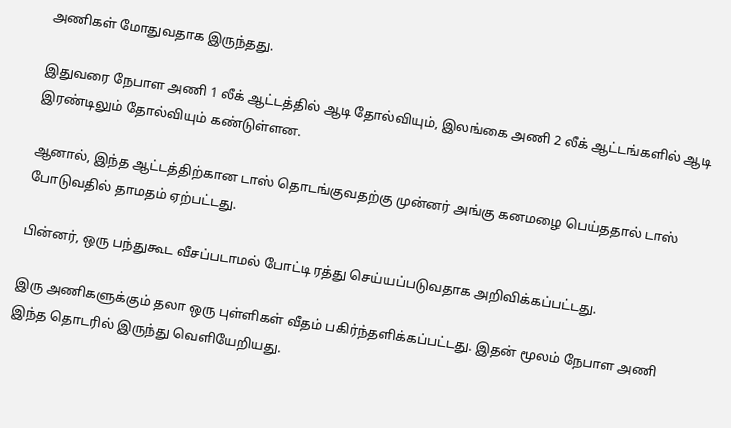அணிகள் மோதுவதாக இருந்தது.

இதுவரை நேபாள அணி 1 லீக் ஆட்டத்தில் ஆடி தோல்வியும், இலங்கை அணி 2 லீக் ஆட்டங்களில் ஆடி இரண்டிலும் தோல்வியும் கண்டுள்ளன.

ஆனால், இந்த ஆட்டத்திற்கான டாஸ் தொடங்குவதற்கு முன்னர் அங்கு கனமழை பெய்ததால் டாஸ் போடுவதில் தாமதம் ஏற்பட்டது.

பின்னர், ஒரு பந்துகூட வீசப்படாமல் போட்டி ரத்து செய்யப்படுவதாக அறிவிக்கப்பட்டது.

இரு அணிகளுக்கும் தலா ஒரு புள்ளிகள் வீதம் பகிர்ந்தளிக்கப்பட்டது. இதன் மூலம் நேபாள அணி இந்த தொடரில் இருந்து வெளியேறியது.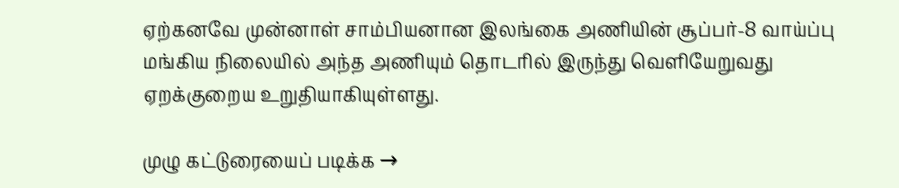ஏற்கனவே முன்னாள் சாம்பியனான இலங்கை அணியின் சூப்பர்-8 வாய்ப்பு மங்கிய நிலையில் அந்த அணியும் தொடரில் இருந்து வெளியேறுவது ஏறக்குறைய உறுதியாகியுள்ளது.

முழு கட்டுரையைப் படிக்க →